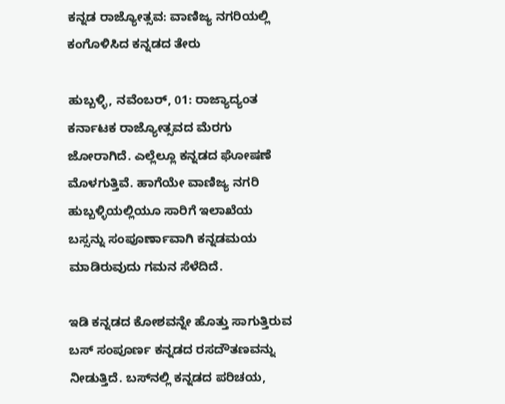ಕನ್ನಡ ರಾಜ್ಯೋತ್ಸವ: ವಾಣಿಜ್ಯ ನಗರಿಯಲ್ಲಿ ಕಂಗೊಳಿಸಿದ ಕನ್ನಡದ ತೇರು

ಹುಬ್ಬಳ್ಳಿ, ನವೆಂಬರ್‌, 01: ರಾಜ್ಯಾದ್ಯಂತ ಕರ್ನಾಟಕ ರಾಜ್ಯೋತ್ಸವದ ಮೆರಗು ಜೋರಾಗಿದೆ. ಎಲ್ಲೆಲ್ಲೂ ಕನ್ನಡದ ಘೋಷಣೆ ಮೊಳಗುತ್ತಿವೆ. ಹಾಗೆಯೇ ವಾಣಿಜ್ಯ ನಗರಿ ಹುಬ್ಬಳ್ಳಿಯಲ್ಲಿಯೂ ಸಾರಿಗೆ ಇಲಾಖೆಯ ಬಸ್ಸನ್ನು ಸಂಪೂರ್ಣಾವಾಗಿ ಕನ್ನಡಮಯ ಮಾಡಿರುವುದು ಗಮನ ಸೆಳೆದಿದೆ.

ಇಡಿ ಕನ್ನಡದ ಕೋಶವನ್ನೇ ಹೊತ್ತು ಸಾಗುತ್ತಿರುವ ಬಸ್‌ ಸಂಪೂರ್ಣ ಕನ್ನಡದ ರಸದೌತಣವನ್ನು ನೀಡುತ್ತಿದೆ. ಬಸ್‌ನಲ್ಲಿ ಕನ್ನಡದ ಪರಿಚಯ,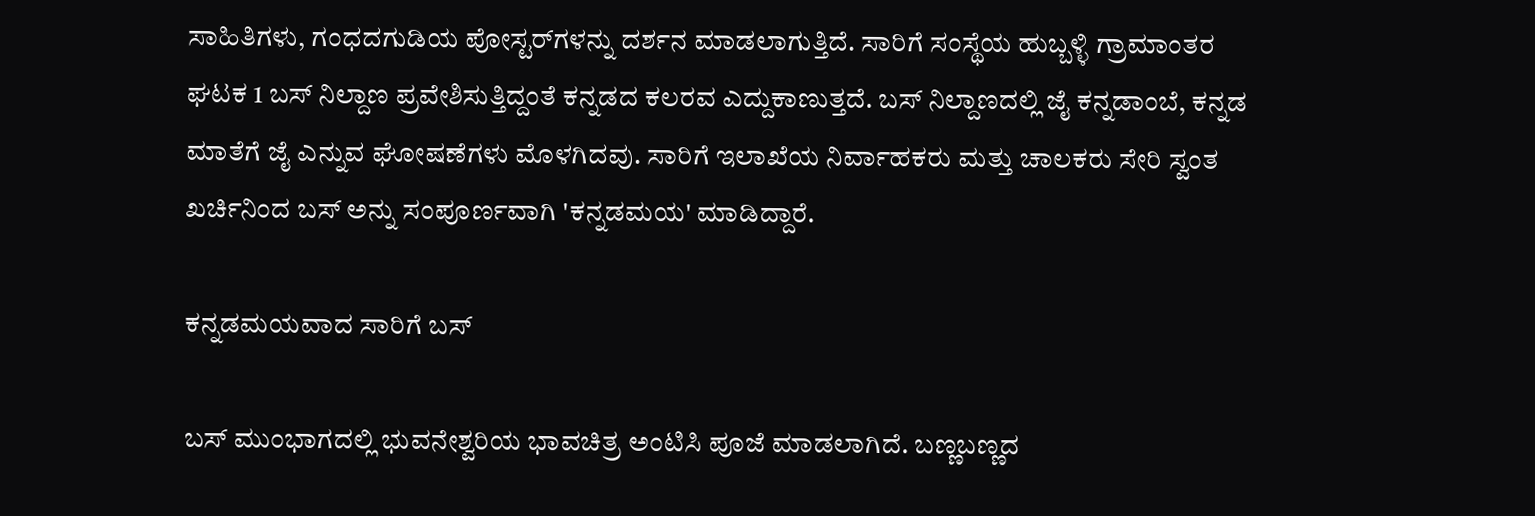ಸಾಹಿತಿಗಳು, ಗಂಧದಗುಡಿಯ ಪೋಸ್ಟರ್‌ಗಳನ್ನು ದರ್ಶನ ಮಾಡಲಾಗುತ್ತಿದೆ. ಸಾರಿಗೆ ಸಂಸ್ಥೆಯ ಹುಬ್ಬಳ್ಳಿ ಗ್ರಾಮಾಂತರ ಘಟಕ 1 ಬಸ್ ನಿಲ್ದಾಣ ಪ್ರವೇಶಿಸುತ್ತಿದ್ದಂತೆ ಕನ್ನಡದ ಕಲರವ ಎದ್ದುಕಾಣುತ್ತದೆ. ಬಸ್‌ ನಿಲ್ದಾಣದಲ್ಲಿ ಜೈ ಕನ್ನಡಾಂಬೆ, ಕನ್ನಡ ಮಾತೆಗೆ ಜೈ ಎನ್ನುವ ಘೋಷಣೆಗಳು ಮೊಳಗಿದವು. ಸಾರಿಗೆ ಇಲಾಖೆಯ ನಿರ್ವಾಹಕರು ಮತ್ತು ಚಾಲಕರು ಸೇರಿ ಸ್ವಂತ ಖರ್ಚಿನಿಂದ ಬಸ್ ಅನ್ನು ಸಂಪೂರ್ಣವಾಗಿ 'ಕನ್ನಡಮಯ' ಮಾಡಿದ್ದಾರೆ.

ಕನ್ನಡಮಯವಾದ ಸಾರಿಗೆ ಬಸ್‌

ಬಸ್‌ ಮುಂಭಾಗದಲ್ಲಿ ಭುವನೇಶ್ವರಿಯ ಭಾವಚಿತ್ರ ಅಂಟಿಸಿ ಪೂಜೆ ಮಾಡಲಾಗಿದೆ. ಬಣ್ಣಬಣ್ಣದ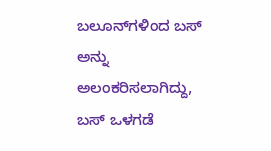ಬಲೂನ್‌ಗಳಿಂದ ಬಸ್‌ ಅನ್ನು ಅಲಂಕರಿಸಲಾಗಿದ್ದು, ಬಸ್ ಒಳಗಡೆ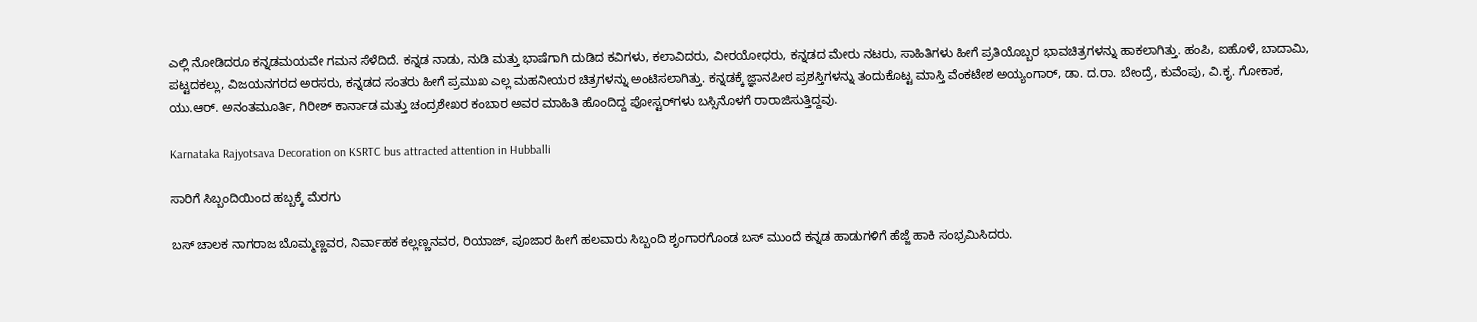ಎಲ್ಲಿ ನೋಡಿದರೂ ಕನ್ನಡಮಯವೇ ಗಮನ ಸೆಳೆದಿದೆ. ಕನ್ನಡ ನಾಡು, ನುಡಿ ಮತ್ತು ಭಾಷೆಗಾಗಿ ದುಡಿದ ಕವಿಗಳು, ಕಲಾವಿದರು, ವೀರಯೋಧರು, ಕನ್ನಡದ ಮೇರು ನಟರು, ಸಾಹಿತಿಗಳು ಹೀಗೆ ಪ್ರತಿಯೊಬ್ಬರ ಭಾವಚಿತ್ರಗಳನ್ನು ಹಾಕಲಾಗಿತ್ತು. ಹಂಪಿ, ಐಹೊಳೆ, ಬಾದಾಮಿ, ಪಟ್ಟದಕಲ್ಲು, ವಿಜಯನಗರದ ಅರಸರು, ಕನ್ನಡದ ಸಂತರು ಹೀಗೆ ಪ್ರಮುಖ ಎಲ್ಲ ಮಹನೀಯರ ಚಿತ್ರಗಳನ್ನು ಅಂಟಿಸಲಾಗಿತ್ತು. ಕನ್ನಡಕ್ಕೆ ಜ್ಞಾನಪೀಠ ಪ್ರಶಸ್ತಿಗಳನ್ನು ತಂದುಕೊಟ್ಟ ಮಾಸ್ತಿ ವೆಂಕಟೇಶ ಅಯ್ಯಂಗಾರ್‌, ಡಾ. ದ.ರಾ. ಬೇಂದ್ರೆ, ಕುವೆಂಪು, ವಿ.ಕೃ. ಗೋಕಾಕ, ಯು.ಆರ್‌. ಅನಂತಮೂರ್ತಿ, ಗಿರೀಶ್‌ ಕಾರ್ನಾಡ ಮತ್ತು ಚಂದ್ರಶೇಖರ ಕಂಬಾರ ಅವರ ಮಾಹಿತಿ ಹೊಂದಿದ್ದ ಪೋಸ್ಟರ್‌ಗಳು ಬಸ್ಸಿನೊಳಗೆ ರಾರಾಜಿಸುತ್ತಿದ್ದವು.

Karnataka Rajyotsava Decoration on KSRTC bus attracted attention in Hubballi

ಸಾರಿಗೆ ಸಿಬ್ಬಂದಿಯಿಂದ ಹಬ್ಬಕ್ಕೆ ಮೆರಗು

ಬಸ್‌ ಚಾಲಕ ನಾಗರಾಜ ಬೊಮ್ಮಣ್ಣವರ, ನಿರ್ವಾಹಕ ಕಲ್ಲಣ್ಣನವರ, ರಿಯಾಜ್, ಪೂಜಾರ ಹೀಗೆ ಹಲವಾರು ಸಿಬ್ಬಂದಿ ಶೃಂಗಾರಗೊಂಡ ಬಸ್‌ ಮುಂದೆ ಕನ್ನಡ ಹಾಡುಗಳಿಗೆ ಹೆಜ್ಜೆ ಹಾಕಿ ಸಂಭ್ರಮಿಸಿದರು.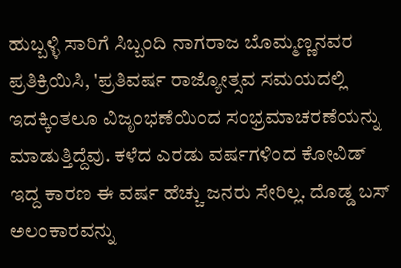ಹುಬ್ಬಳ್ಳಿ ಸಾರಿಗೆ ಸಿಬ್ಬಂದಿ ನಾಗರಾಜ ಬೊಮ್ಮಣ್ಣನವರ ಪ್ರತಿಕ್ರಿಯಿಸಿ, 'ಪ್ರತಿವರ್ಷ ರಾಜ್ಯೋತ್ಸವ ಸಮಯದಲ್ಲಿ ಇದಕ್ಕಿಂತಲೂ ವಿಜೃಂಭಣೆಯಿಂದ ಸಂಭ್ರಮಾಚರಣೆಯನ್ನು ಮಾಡುತ್ತಿದ್ದೆವು. ಕಳೆದ ಎರಡು ವರ್ಷಗಳಿಂದ ಕೋವಿಡ್‌ ಇದ್ದ ಕಾರಣ ಈ ವರ್ಷ ಹೆಚ್ಚು ಜನರು ಸೇರಿಲ್ಲ. ದೊಡ್ಡ ಬಸ್‌ ಅಲಂಕಾರವನ್ನು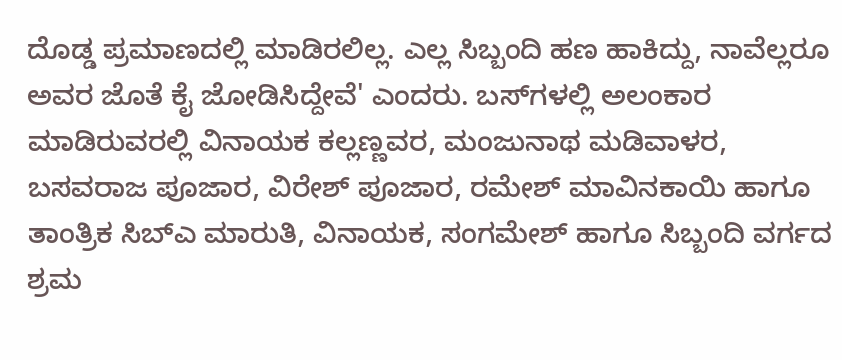ದೊಡ್ಡ ಪ್ರಮಾಣದಲ್ಲಿ ಮಾಡಿರಲಿಲ್ಲ. ಎಲ್ಲ ಸಿಬ್ಬಂದಿ ಹಣ ಹಾಕಿದ್ದು, ನಾವೆಲ್ಲರೂ ಅವರ ಜೊತೆ ಕೈ ಜೋಡಿಸಿದ್ದೇವೆ' ಎಂದರು. ಬಸ್‌ಗಳಲ್ಲಿ ಅಲಂಕಾರ ಮಾಡಿರುವರಲ್ಲಿ ವಿನಾಯಕ ಕಲ್ಲಣ್ಣವರ, ಮಂಜುನಾಥ ಮಡಿವಾಳರ, ಬಸವರಾಜ ಪೂಜಾರ, ವಿರೇಶ್‌ ಪೂಜಾರ, ರಮೇಶ್‌ ಮಾವಿನಕಾಯಿ ಹಾಗೂ ತಾಂತ್ರಿಕ ಸಿಬ್ಎ ಮಾರುತಿ, ವಿನಾಯಕ, ಸಂಗಮೇಶ್‌ ಹಾಗೂ ಸಿಬ್ಬಂದಿ ವರ್ಗದ ಶ್ರಮ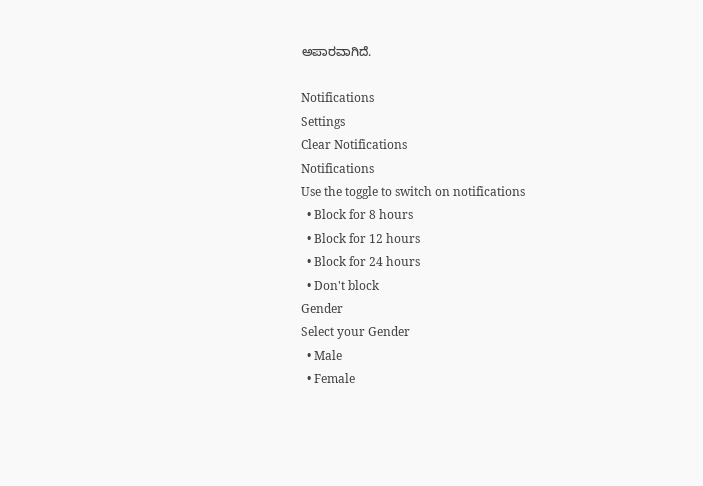ಅಪಾರವಾಗಿದೆ.

Notifications
Settings
Clear Notifications
Notifications
Use the toggle to switch on notifications
  • Block for 8 hours
  • Block for 12 hours
  • Block for 24 hours
  • Don't block
Gender
Select your Gender
  • Male
  • Female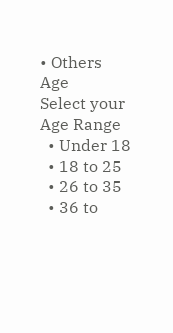• Others
Age
Select your Age Range
  • Under 18
  • 18 to 25
  • 26 to 35
  • 36 to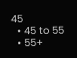45
  • 45 to 55
  • 55+